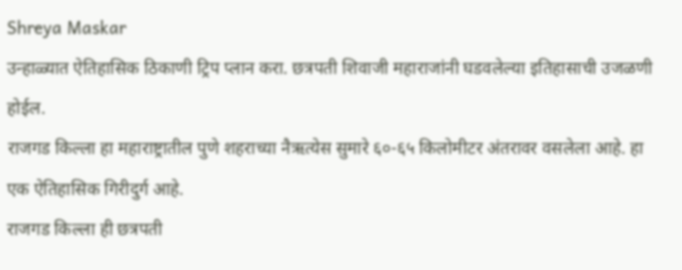Shreya Maskar
उन्हाळ्यात ऐतिहासिक ठिकाणी ट्रिप प्लान करा. छत्रपती शिवाजी महाराजांनी घडवलेल्या इतिहासाची उजळणी होईल.
राजगड किल्ला हा महाराष्ट्रातील पुणे शहराच्या नैऋत्येस सुमारे ६०-६५ किलोमीटर अंतरावर वसलेला आहे. हा एक ऐतिहासिक गिरीदुर्ग आहे.
राजगड किल्ला ही छत्रपती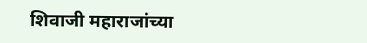शिवाजी महाराजांच्या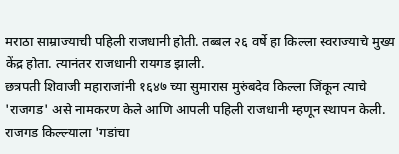मराठा साम्राज्याची पहिली राजधानी होती. तब्बल २६ वर्षे हा किल्ला स्वराज्याचे मुख्य केंद्र होता. त्यानंतर राजधानी रायगड झाली.
छत्रपती शिवाजी महाराजांनी १६४७ च्या सुमारास मुरुंबदेव किल्ला जिंकून त्याचे 'राजगड' असे नामकरण केले आणि आपली पहिली राजधानी म्हणून स्थापन केली.
राजगड किल्ल्याला 'गडांचा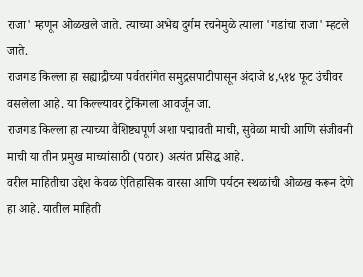राजा' म्हणून ओळखले जाते. त्याच्या अभेद्य दुर्गम रचनेमुळे त्याला 'गडांचा राजा' म्हटले जाते.
राजगड किल्ला हा सह्याद्रीच्या पर्वतरांगेत समुद्रसपाटीपासून अंदाजे ४,५१४ फूट उंचीवर वसलेला आहे. या किल्ल्यावर ट्रेकिंगला आवर्जून जा.
राजगड किल्ला हा त्याच्या वैशिष्ट्यपूर्ण अशा पद्मावती माची, सुवेळा माची आणि संजीवनी माची या तीन प्रमुख माच्यांसाठी (पठार) अत्यंत प्रसिद्ध आहे.
वरील माहितीचा उद्देश केवळ ऐतिहासिक वारसा आणि पर्यटन स्थळांची ओळख करून देणे हा आहे. यातील माहिती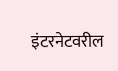इंटरनेटवरील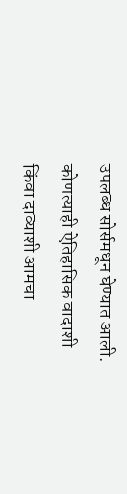उपलब्ध सोर्समधून घेण्यात आली. कोणत्याही ऐतिहासिक वादाशी किंवा दाव्याशी आमचा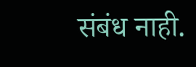संबंध नाही.